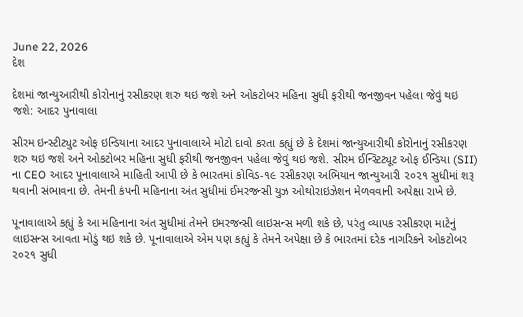June 22, 2026
દેશ

દેશમાં જાન્યુઆરીથી કોરોનાનું રસીકરણ શરુ થઇ જશે અને ઓકટોબર મહિના સુધી ફરીથી જનજીવન પહેલા જેવું થઇ જશે: આદર પુનાવાલા

સીરમ ઇન્સ્ટીટ્યુટ ઓફ ઇન્ડિયાના આદર પુનાવાલાએ મોટો દાવો કરતા કહ્યું છે કે દેશમાં જાન્યુઆરીથી કોરોનાનું રસીકરણ શરુ થઇ જશે અને ઓકટોબર મહિના સુધી ફરીથી જનજીવન પહેલા જેવું થઇ જશે. સીરમ ઈન્સ્ટિટ્યૂટ ઓફ ઈન્ડિયા (SII) ના CEO આદર પૂનાવાલાએ માહિતી આપી છે કે ભારતમાં કોવિડ-૧૯ રસીકરણ અભિયાન જાન્યુઆરી ૨૦૨૧ સુધીમાં શરૂ થવાની સંભાવના છે. તેમની કંપની મહિનાના અંત સુધીમાં ઈમરજન્સી યુઝ ઓથોરાઇઝેશન મેળવવાની અપેક્ષા રાખે છે.

પૂનાવાલાએ કહ્યું કે આ મહિનાના અંત સુધીમાં તેમને ઇમરજન્સી લાઇસન્સ મળી શકે છે, પરંતુ વ્યાપક રસીકરણ માટેનું લાઇસન્સ આવતા મોડું થઇ શકે છે. પૂનાવાલાએ એમ પણ કહ્યું કે તેમને અપેક્ષા છે કે ભારતમાં દરેક નાગરિકને ઓકટોબર ૨૦૨૧ સુધી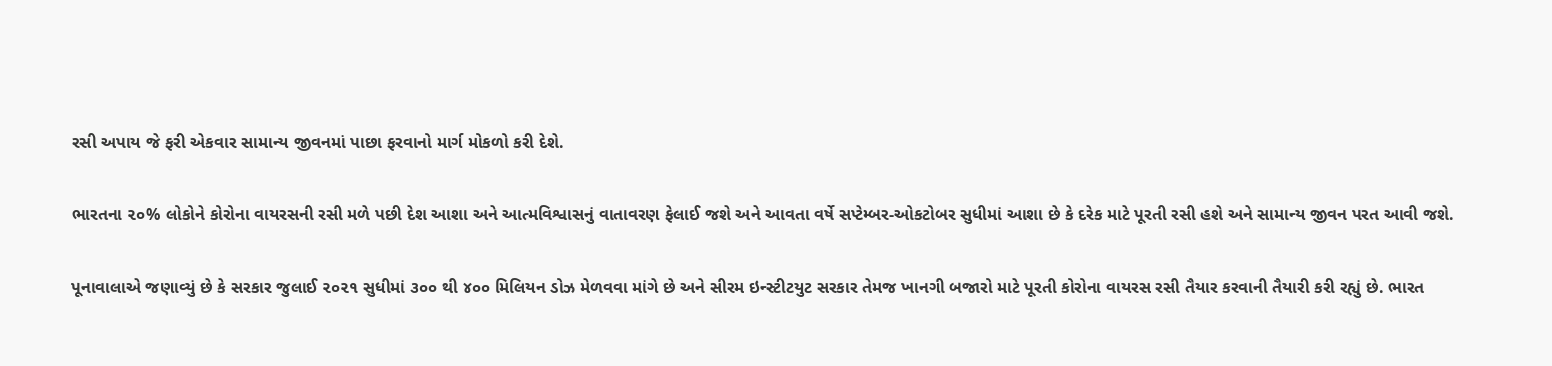રસી અપાય જે ફરી એકવાર સામાન્ય જીવનમાં પાછા ફરવાનો માર્ગ મોકળો કરી દેશે.

ભારતના ૨૦% લોકોને કોરોના વાયરસની રસી મળે પછી દેશ આશા અને આત્મવિશ્વાસનું વાતાવરણ ફેલાઈ જશે અને આવતા વર્ષે સપ્ટેમ્બર-ઓકટોબર સુધીમાં આશા છે કે દરેક માટે પૂરતી રસી હશે અને સામાન્ય જીવન પરત આવી જશે.

પૂનાવાલાએ જણાવ્યું છે કે સરકાર જુલાઈ ૨૦૨૧ સુધીમાં ૩૦૦ થી ૪૦૦ મિલિયન ડોઝ મેળવવા માંગે છે અને સીરમ ઇન્સ્ટીટયુટ સરકાર તેમજ ખાનગી બજારો માટે પૂરતી કોરોના વાયરસ રસી તૈયાર કરવાની તૈયારી કરી રહ્યું છે. ભારત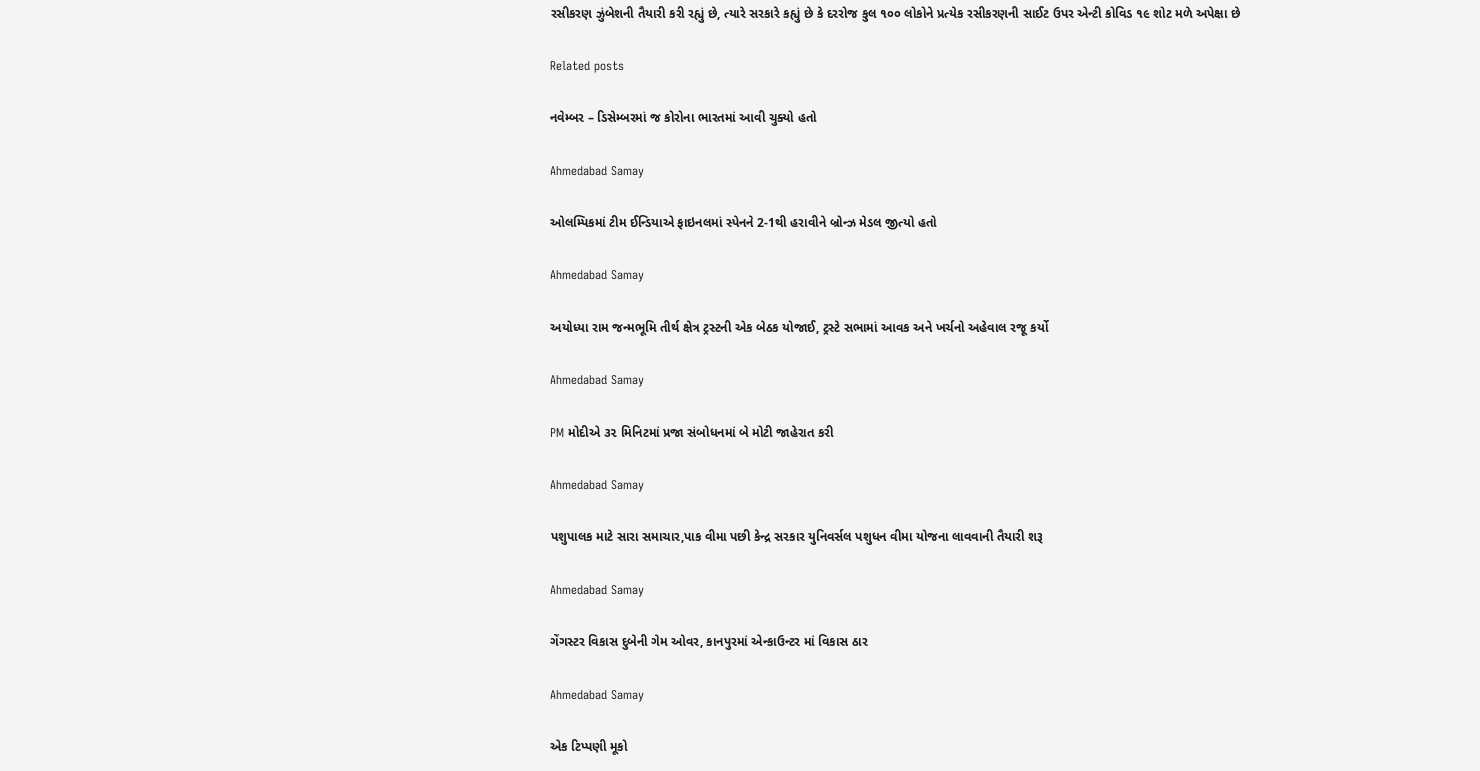રસીકરણ ઝુંબેશની તૈયારી કરી રહ્યું છે, ત્યારે સરકારે કહ્યું છે કે દરરોજ કુલ ૧૦૦ લોકોને પ્રત્યેક રસીકરણની સાઈટ ઉપર એન્ટી કોવિડ ૧૯ શોટ મળે અપેક્ષા છે

Related posts

નવેમ્બર – ડિસેમ્બરમાં જ કોરોના ભારતમાં આવી ચુક્યો હતો

Ahmedabad Samay

ઓલમ્પિકમાં ટીમ ઈન્ડિયાએ ફાઇનલમાં સ્પેનને 2-1થી હરાવીને બ્રોન્ઝ મેડલ જીત્યો હતો

Ahmedabad Samay

અયોધ્યા રામ જન્મભૂમિ તીર્થ ક્ષેત્ર ટ્રસ્ટની એક બેઠક યોજાઈ, ટ્રસ્ટે સભામાં આવક અને ખર્ચનો અહેવાલ રજૂ કર્યો

Ahmedabad Samay

PM મોદીએ ૩૨ મિનિટમાં પ્રજા સંબોધનમાં બે મોટી જાહેરાત કરી

Ahmedabad Samay

પશુપાલક માટે સારા સમાચાર,પાક વીમા પછી કેન્‍દ્ર સરકાર યુનિવર્સલ પશુધન વીમા યોજના લાવવાની તૈયારી શરૂ

Ahmedabad Samay

ગેંગસ્ટર વિકાસ દુબેની ગેમ ઓવર, કાનપુરમાં એન્કાઉન્ટર માં વિકાસ ઠાર

Ahmedabad Samay

એક ટિપ્પણી મૂકો